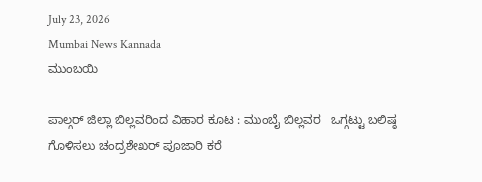July 23, 2026
Mumbai News Kannada
ಮುಂಬಯಿ

ಪಾಲ್ಗರ್ ಜಿಲ್ಲಾ ಬಿಲ್ಲವರಿಂದ ವಿಹಾರ ಕೂಟ : ಮುಂಬೈ ಬಿಲ್ಲವರ   ಒಗ್ಗಟ್ಟು ಬಲಿಷ್ಠ ಗೊಳಿಸಲು ಚಂದ್ರಶೇಖರ್ ಪೂಜಾರಿ ಕರೆ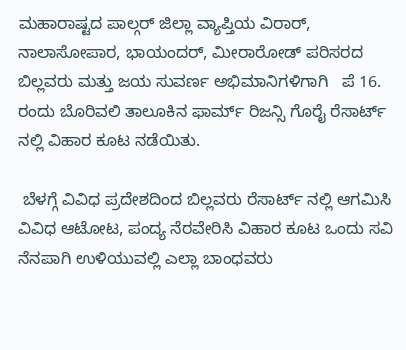ಮಹಾರಾಷ್ಟದ ಪಾಲ್ಗರ್ ಜಿಲ್ಲಾ ವ್ಯಾಪ್ತಿಯ ವಿರಾರ್, ನಾಲಾಸೋಪಾರ, ಭಾಯಂದರ್, ಮೀರಾರೋಡ್ ಪರಿಸರದ ಬಿಲ್ಲವರು ಮತ್ತು ಜಯ ಸುವರ್ಣ ಅಭಿಮಾನಿಗಳಿಗಾಗಿ   ಪೆ 16. ರಂದು ಬೊರಿವಲಿ ತಾಲೂಕಿನ ಫಾರ್ಮ್ ರಿಜನ್ಸಿ ಗೊರೈ ರೆಸಾರ್ಟ್ ನಲ್ಲಿ ವಿಹಾರ ಕೂಟ ನಡೆಯಿತು.

 ಬೆಳಗ್ಗೆ ವಿವಿಧ ಪ್ರದೇಶದಿಂದ ಬಿಲ್ಲವರು ರೆಸಾರ್ಟ್ ನಲ್ಲಿ ಆಗಮಿಸಿ ವಿವಿಧ ಆಟೋಟ, ಪಂದ್ಯ ನೆರವೇರಿಸಿ ವಿಹಾರ ಕೂಟ ಒಂದು ಸವಿ ನೆನಪಾಗಿ ಉಳಿಯುವಲ್ಲಿ ಎಲ್ಲಾ ಬಾಂಧವರು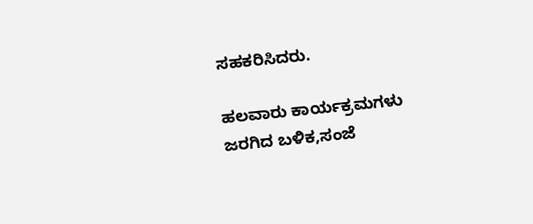ಸಹಕರಿಸಿದರು.

ಹಲವಾರು ಕಾರ್ಯಕ್ರಮಗಳು ಜರಗಿದ ಬಳಿಕ,ಸಂಜೆ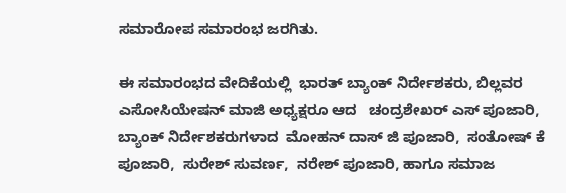ಸಮಾರೋಪ ಸಮಾರಂಭ ಜರಗಿತು.

ಈ ಸಮಾರಂಭದ ವೇದಿಕೆಯಲ್ಲಿ  ಭಾರತ್ ಬ್ಯಾಂಕ್ ನಿರ್ದೇಶಕರು, ಬಿಲ್ಲವರ ಎಸೋಸಿಯೇಷನ್ ಮಾಜಿ ಅಧ್ಯಕ್ಷರೂ ಆದ   ಚಂದ್ರಶೇಖರ್ ಎಸ್ ಪೂಜಾರಿ, ಬ್ಯಾಂಕ್ ನಿರ್ದೇಶಕರುಗಳಾದ  ಮೋಹನ್ ದಾಸ್ ಜಿ ಪೂಜಾರಿ,  ಸಂತೋಷ್ ಕೆ ಪೂಜಾರಿ,  ಸುರೇಶ್ ಸುವರ್ಣ,  ನರೇಶ್ ಪೂಜಾರಿ, ಹಾಗೂ ಸಮಾಜ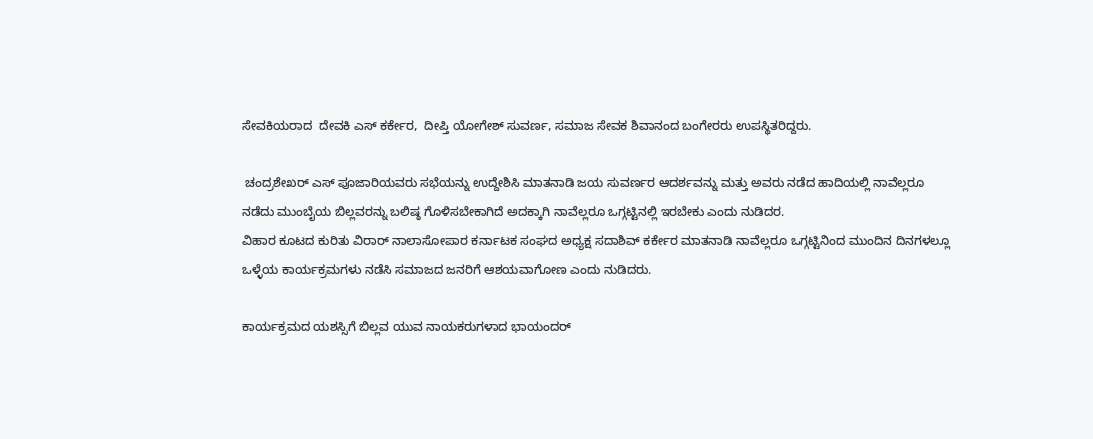ಸೇವಕಿಯರಾದ  ದೇವಕಿ ಎಸ್ ಕರ್ಕೇರ,  ದೀಪ್ತಿ ಯೋಗೇಶ್ ಸುವರ್ಣ, ಸಮಾಜ ಸೇವಕ ಶಿವಾನಂದ ಬಂಗೇರರು ಉಪಸ್ಥಿತರಿದ್ದರು.

 ಚಂದ್ರಶೇಖರ್ ಎಸ್ ಪೂಜಾರಿಯವರು ಸಭೆಯನ್ನು ಉದ್ದೇಶಿಸಿ ಮಾತನಾಡಿ ಜಯ ಸುವರ್ಣರ ಆದರ್ಶವನ್ನು ಮತ್ತು ಅವರು ನಡೆದ ಹಾದಿಯಲ್ಲಿ ನಾವೆಲ್ಲರೂ ನಡೆದು ಮುಂಬೈಯ ಬಿಲ್ಲವರನ್ನು ಬಲಿಷ್ಠ ಗೊಳಿಸಬೇಕಾಗಿದೆ ಅದಕ್ಕಾಗಿ ನಾವೆಲ್ಲರೂ ಒಗ್ಗಟ್ಟಿನಲ್ಲಿ ಇರಬೇಕು ಎಂದು ನುಡಿದರ.
ವಿಹಾರ ಕೂಟದ ಕುರಿತು ವಿರಾರ್ ನಾಲಾಸೋಪಾರ ಕರ್ನಾಟಕ ಸಂಘದ ಅಧ್ಯಕ್ಷ ಸದಾಶಿವ್ ಕರ್ಕೇರ ಮಾತನಾಡಿ ನಾವೆಲ್ಲರೂ ಒಗ್ಗಟ್ಟಿನಿಂದ ಮುಂದಿನ ದಿನಗಳಲ್ಲೂ ಒಳ್ಳೆಯ ಕಾರ್ಯಕ್ರಮಗಳು ನಡೆಸಿ ಸಮಾಜದ ಜನರಿಗೆ ಆಶಯವಾಗೋಣ ಎಂದು ನುಡಿದರು.

ಕಾರ್ಯಕ್ರಮದ ಯಶಸ್ಸಿಗೆ ಬಿಲ್ಲವ ಯುವ ನಾಯಕರುಗಳಾದ ಭಾಯಂದರ್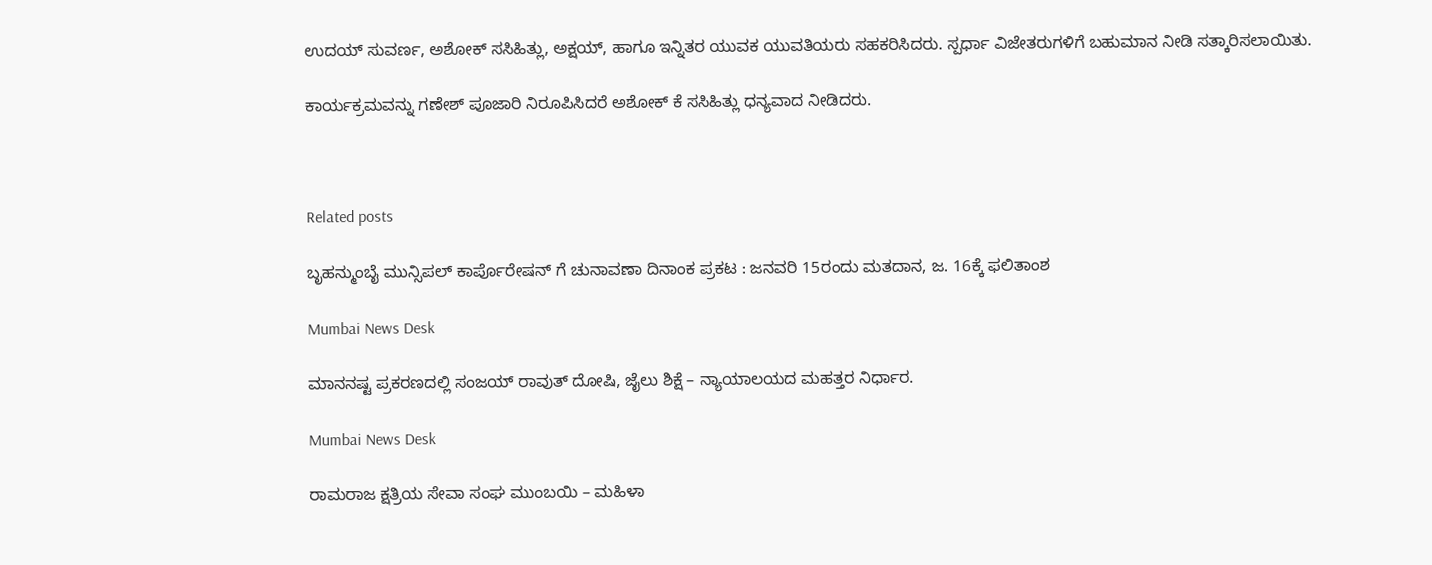ಉದಯ್ ಸುವರ್ಣ, ಅಶೋಕ್ ಸಸಿಹಿತ್ಲು, ಅಕ್ಷಯ್, ಹಾಗೂ ಇನ್ನಿತರ ಯುವಕ ಯುವತಿಯರು ಸಹಕರಿಸಿದರು. ಸ್ಪರ್ಧಾ ವಿಜೇತರುಗಳಿಗೆ ಬಹುಮಾನ ನೀಡಿ ಸತ್ಕಾರಿಸಲಾಯಿತು.

ಕಾರ್ಯಕ್ರಮವನ್ನು ಗಣೇಶ್ ಪೂಜಾರಿ ನಿರೂಪಿಸಿದರೆ ಅಶೋಕ್ ಕೆ ಸಸಿಹಿತ್ಲು ಧನ್ಯವಾದ ನೀಡಿದರು.



Related posts

ಬೃಹನ್ಮುಂಬೈ ಮುನ್ಸಿಪಲ್ ಕಾರ್ಪೊರೇಷನ್ ಗೆ ಚುನಾವಣಾ ದಿನಾಂಕ ಪ್ರಕಟ : ಜನವರಿ 15ರಂದು ಮತದಾನ, ಜ. 16ಕ್ಕೆ ಫಲಿತಾಂಶ

Mumbai News Desk

ಮಾನನಷ್ಟ ಪ್ರಕರಣದಲ್ಲಿ ಸಂಜಯ್ ರಾವುತ್ ದೋಷಿ, ಜೈಲು ಶಿಕ್ಷೆ – ನ್ಯಾಯಾಲಯದ ಮಹತ್ತರ ನಿರ್ಧಾರ.

Mumbai News Desk

ರಾಮರಾಜ ಕ್ಷತ್ರಿಯ ಸೇವಾ ಸಂಘ ಮುಂಬಯಿ – ಮಹಿಳಾ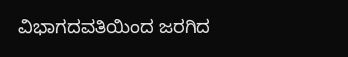ವಿಭಾಗದವತಿಯಿಂದ ಜರಗಿದ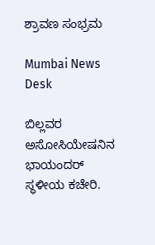ಶ್ರಾವಣ ಸಂಭ್ರಮ

Mumbai News Desk

ಬಿಲ್ಲವರ ಅಸೋಸಿಯೇಷನಿನ ಭಾಯಂದರ್ ಸ್ಥಳೀಯ ಕಚೇರಿ.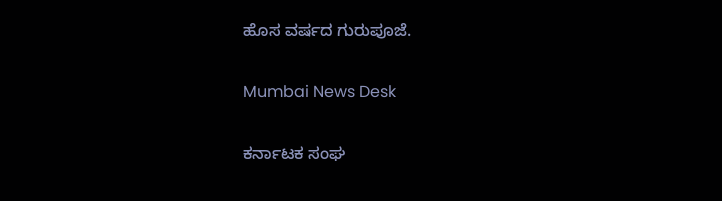ಹೊಸ ವರ್ಷದ ಗುರುಪೂಜೆ.

Mumbai News Desk

ಕರ್ನಾಟಕ ಸಂಘ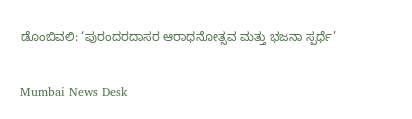ಡೊಂಬಿವಲಿ: ‘ಪುರಂದರದಾಸರ ಆರಾಧನೋತ್ಸವ ಮತ್ತು ಭಜನಾ ಸ್ಪರ್ಧೆ’

Mumbai News Desk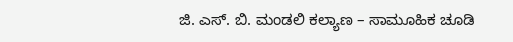ಜಿ. ಎಸ್. ಬಿ. ಮಂಡಲಿ ಕಲ್ಯಾಣ – ಸಾಮೂಹಿಕ ಚೂಡಿ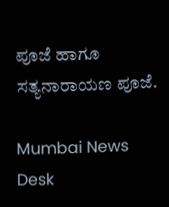ಪೂಜೆ ಹಾಗೂ ಸತ್ಯನಾರಾಯಣ ಪೂಜೆ.

Mumbai News Desk